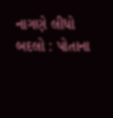નાગણે લીધો બદલો : પોતાના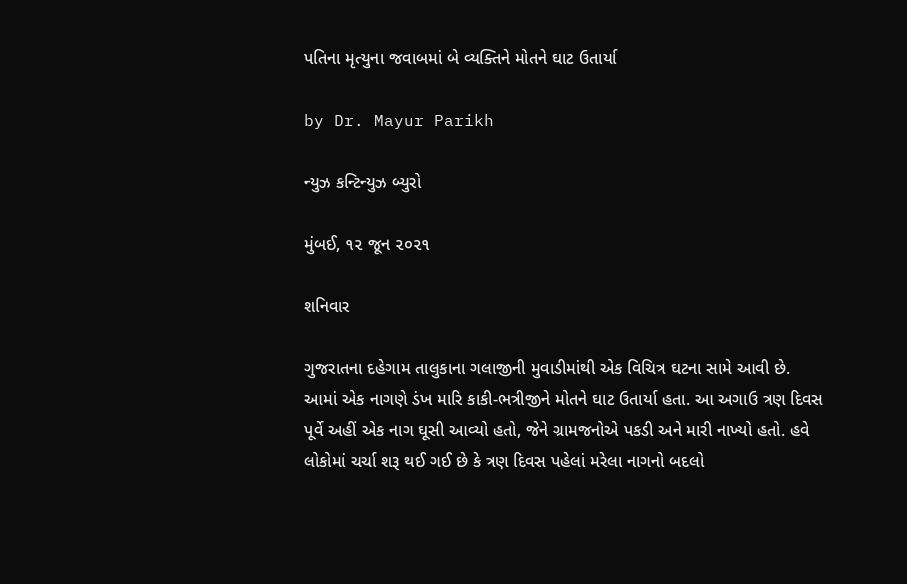પતિના મૃત્યુના જવાબમાં બે વ્યક્તિને મોતને ઘાટ ઉતાર્યા

by Dr. Mayur Parikh

ન્યુઝ કન્ટિન્યુઝ બ્યુરો

મુંબઈ, ૧૨ જૂન ૨૦૨૧

શનિવાર

ગુજરાતના દહેગામ તાલુકાના ગલાજીની મુવાડીમાંથી એક વિચિત્ર ઘટના સામે આવી છે. આમાં એક નાગણે ડંખ મારિ કાકી-ભત્રીજીને મોતને ઘાટ ઉતાર્યા હતા. આ અગાઉ ત્રણ દિવસ પૂર્વે અહીં એક નાગ ઘૂસી આવ્યો હતો, જેને ગ્રામજનોએ પકડી અને મારી નાખ્યો હતો. હવે લોકોમાં ચર્ચા શરૂ થઈ ગઈ છે કે ત્રણ દિવસ પહેલાં મરેલા નાગનો બદલો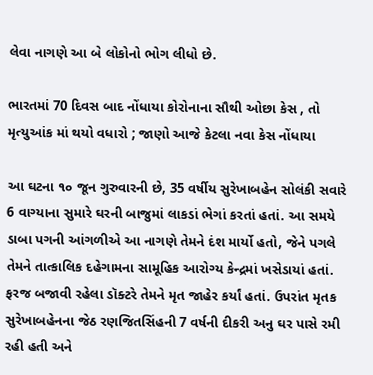લેવા નાગણે આ બે લોકોનો ભોગ લીધો છે.

ભારતમાં 70 દિવસ બાદ નોંધાયા કોરોનાના સૌથી ઓછા કેસ , તો મૃત્યુઆંક માં થયો વધારો ; જાણો આજે કેટલા નવા કેસ નોંધાયા

આ ઘટના ૧૦ જૂન ગુરુવારની છે, 35 વર્ષીય સુરેખાબહેન સોલંકી સવારે 6 વાગ્યાના સુમારે ઘરની બાજુમાં લાકડાં ભેગાં કરતાં હતાં. આ સમયે ડાબા પગની આંગળીએ આ નાગણે તેમને દંશ માર્યો હતો, જેને પગલે તેમને તાત્કાલિક દહેગામના સામૂહિક આરોગ્ય કેન્દ્રમાં ખસેડાયાં હતાં. ફરજ બજાવી રહેલા ડૉક્ટરે તેમને મૃત જાહેર કર્યાં હતાં. ઉપરાંત મૃતક સુરેખાબહેનના જેઠ રણજિતસિંહની 7 વર્ષની દીકરી અનુ ઘર પાસે રમી રહી હતી અને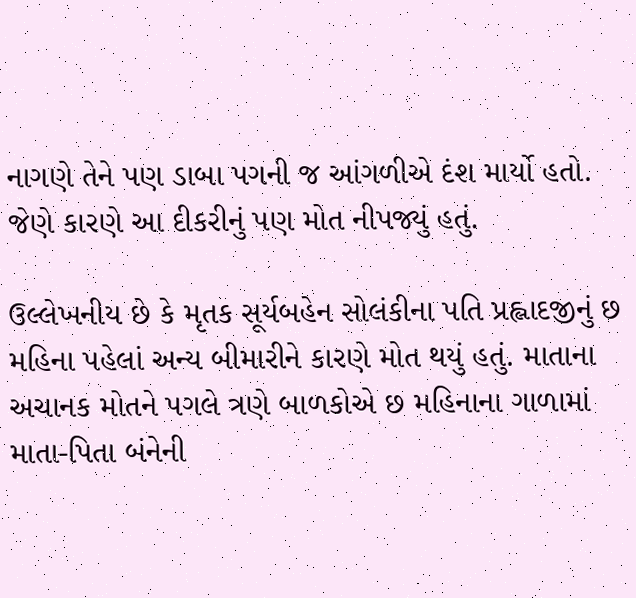નાગણે તેને પણ ડાબા પગની જ આંગળીએ દંશ માર્યો હતો. જેણે કારણે આ દીકરીનું પણ મોત નીપજ્યું હતું.

ઉલ્લેખનીય છે કે મૃતક સૂર્યબહેન સોલંકીના પતિ પ્રહ્લાદજીનું છ મહિના પહેલાં અન્ય બીમારીને કારણે મોત થયું હતું. માતાના અચાનક મોતને પગલે ત્રણે બાળકોએ છ મહિનાના ગાળામાં માતા-પિતા બંનેની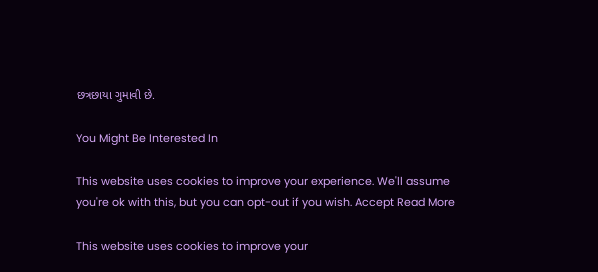છત્રછાયા ગુમાવી છે.

You Might Be Interested In

This website uses cookies to improve your experience. We'll assume you're ok with this, but you can opt-out if you wish. Accept Read More

This website uses cookies to improve your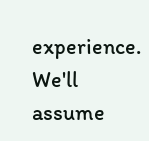experience. We'll assume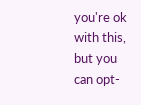you're ok with this, but you can opt-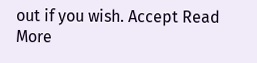out if you wish. Accept Read More